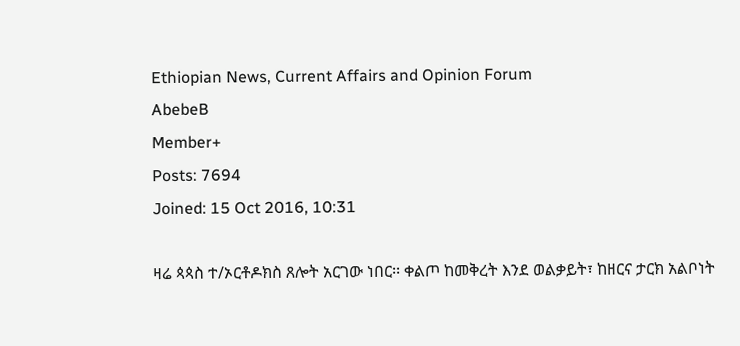Ethiopian News, Current Affairs and Opinion Forum
AbebeB
Member+
Posts: 7694
Joined: 15 Oct 2016, 10:31

ዛሬ ጳጳስ ተ/ኦርቶዶክስ ጸሎት አርገው ነበር፡፡ ቀልጦ ከመቅረት እንደ ወልቃይት፣ ከዘርና ታርክ አልቦነት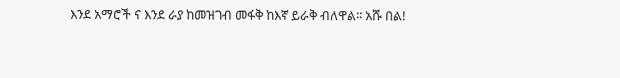እንደ አማሮች ና እንደ ራያ ከመዝገብ መፋቅ ከእኛ ይራቅ ብለዋል፡፡ አሹ በል!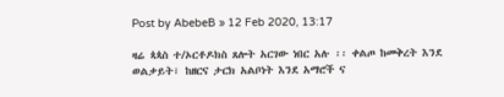Post by AbebeB » 12 Feb 2020, 13:17

ዛሬ ጳጳስ ተ/ኦርቶዶክስ ጸሎት አርገው ነበር አሉ ፡፡ ቀልጦ ከመቅረት እንደ ወልቃይት፣ ከዘርና ታርክ አልቦነት እንደ አማሮች ና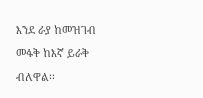እንደ ራያ ከመዝገብ መፋቅ ከእኛ ይራቅ ብለዋል፡፡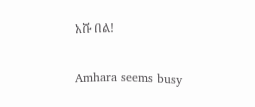አሹ በል!

Amhara seems busy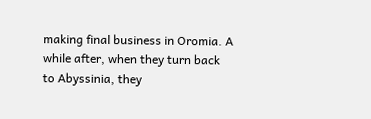making final business in Oromia. A while after, when they turn back to Abyssinia, they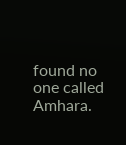found no one called Amhara.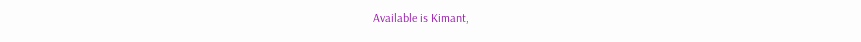Available is Kimant,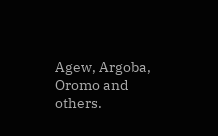Agew, Argoba, Oromo and others.